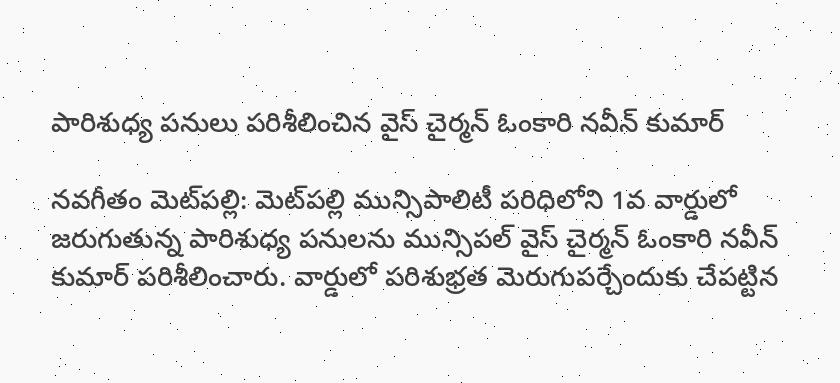పారిశుధ్య పనులు పరిశీలించిన వైస్ చైర్మన్ ఓంకారి నవీన్ కుమార్

నవగీతం మెట్‌పల్లి: మెట్‌పల్లి మున్సిపాలిటీ పరిధిలోని 1వ వార్డులో జరుగుతున్న పారిశుధ్య పనులను మున్సిపల్ వైస్ చైర్మన్ ఓంకారి నవీన్ కుమార్ పరిశీలించారు. వార్డులో పరిశుభ్రత మెరుగుపర్చేందుకు చేపట్టిన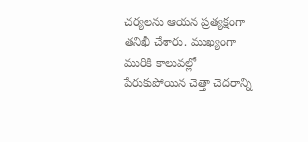చర్యలను ఆయన ప్రత్యక్షంగా తనిఖీ చేశారు. ముఖ్యంగా మురికి కాలువల్లో పేరుకుపోయిన చెత్తా చెదరాన్ని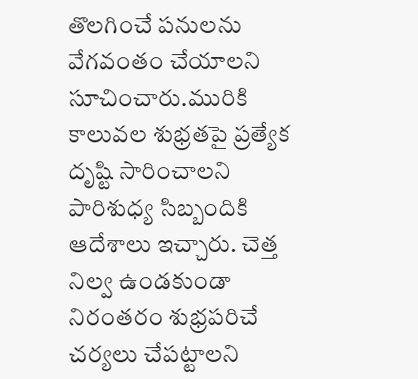తొలగించే పనులను వేగవంతం చేయాలని సూచించారు.మురికి కాలువల శుభ్రతపై ప్రత్యేక దృష్టి సారించాలని పారిశుధ్య సిబ్బందికి ఆదేశాలు ఇచ్చారు. చెత్త నిల్వ ఉండకుండా నిరంతరం శుభ్రపరిచే చర్యలు చేపట్టాలని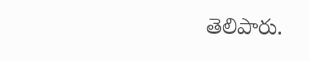తెలిపారు.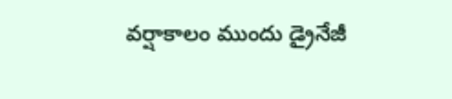వర్షాకాలం ముందు డ్రైనేజీ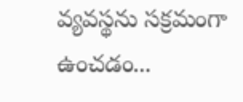వ్యవస్థను సక్రమంగా ఉంచడం...